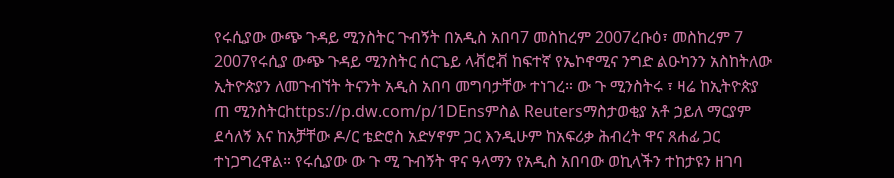የሩሲያው ውጭ ጉዳይ ሚንስትር ጉብኝት በአዲስ አበባ7 መስከረም 2007ረቡዕ፣ መስከረም 7 2007የሩሲያ ውጭ ጉዳይ ሚንስትር ሰርጌይ ላቭሮቭ ከፍተኛ የኤኮኖሚና ንግድ ልዑካንን አስከትለው ኢትዮጵያን ለመጉብኘት ትናንት አዲስ አበባ መግባታቸው ተነገረ። ው ጉ ሚንስትሩ ፣ ዛሬ ከኢትዮጵያ ጠ ሚንስትርhttps://p.dw.com/p/1DEnsምስል Reutersማስታወቂያ አቶ ኃይለ ማርያም ደሳለኝ እና ከአቻቸው ዶ/ር ቴድሮስ አድሃኖም ጋር እንዲሁም ከአፍሪቃ ሕብረት ዋና ጸሐፊ ጋር ተነጋግረዋል። የሩሲያው ው ጉ ሚ ጉብኝት ዋና ዓላማን የአዲስ አበባው ወኪላችን ተከታዩን ዘገባ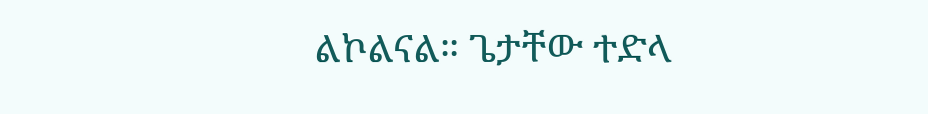ልኮልናል። ጌታቸው ተድላ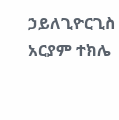ኃይለጊዮርጊስ አርያም ተክሌ